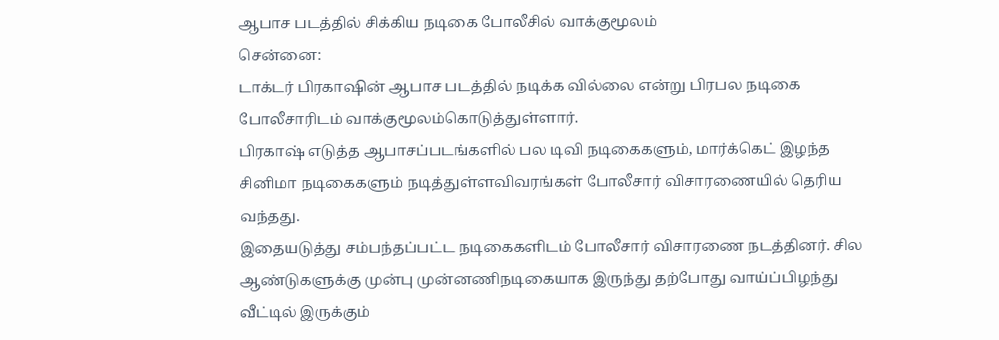ஆபாச படத்தில் சிக்கிய நடிகை போலீசில் வாக்குமூலம்
சென்னை:
டாக்டர் பிரகாஷின் ஆபாச படத்தில் நடிக்க வில்லை என்று பிரபல நடிகை போலீசாரிடம் வாக்குமூலம்கொடுத்துள்ளார்.
பிரகாஷ் எடுத்த ஆபாசப்படங்களில் பல டிவி நடிகைகளும், மார்க்கெட் இழந்த சினிமா நடிகைகளும் நடித்துள்ளவிவரங்கள் போலீசார் விசாரணையில் தெரிய வந்தது.
இதையடுத்து சம்பந்தப்பட்ட நடிகைகளிடம் போலீசார் விசாரணை நடத்தினர். சில ஆண்டுகளுக்கு முன்பு முன்னணிநடிகையாக இருந்து தற்போது வாய்ப்பிழந்து வீட்டில் இருக்கும்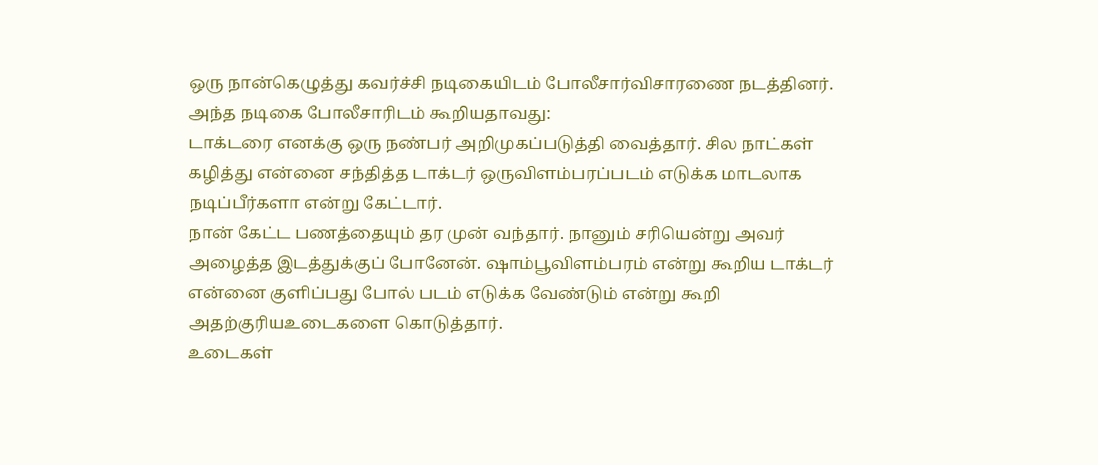ஒரு நான்கெழுத்து கவர்ச்சி நடிகையிடம் போலீசார்விசாரணை நடத்தினர்.
அந்த நடிகை போலீசாரிடம் கூறியதாவது:
டாக்டரை எனக்கு ஒரு நண்பர் அறிமுகப்படுத்தி வைத்தார். சில நாட்கள் கழித்து என்னை சந்தித்த டாக்டர் ஒருவிளம்பரப்படம் எடுக்க மாடலாக நடிப்பீர்களா என்று கேட்டார்.
நான் கேட்ட பணத்தையும் தர முன் வந்தார். நானும் சரியென்று அவர் அழைத்த இடத்துக்குப் போனேன். ஷாம்பூவிளம்பரம் என்று கூறிய டாக்டர் என்னை குளிப்பது போல் படம் எடுக்க வேண்டும் என்று கூறி அதற்குரியஉடைகளை கொடுத்தார்.
உடைகள்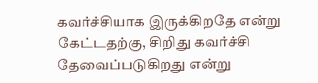கவர்ச்சியாக இருக்கிறதே என்று கேட்டதற்கு, சிறிது கவர்ச்சி தேவைப்படுகிறது என்று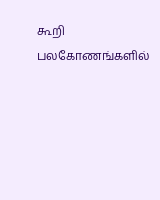கூறி பலகோணங்களில்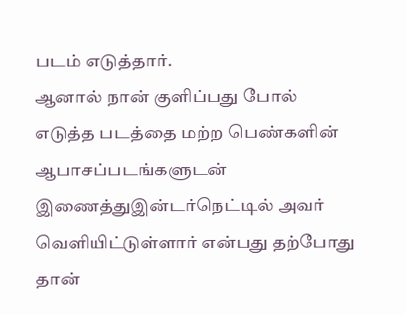படம் எடுத்தார்.
ஆனால் நான் குளிப்பது போல் எடுத்த படத்தை மற்ற பெண்களின் ஆபாசப்படங்களுடன் இணைத்துஇன்டர்நெட்டில் அவர் வெளியிட்டுள்ளார் என்பது தற்போது தான்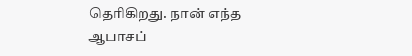தெரிகிறது. நான் எந்த ஆபாசப்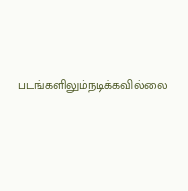படங்களிலும்நடிக்கவில்லை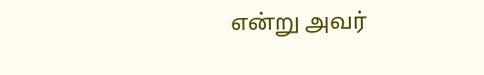என்று அவர்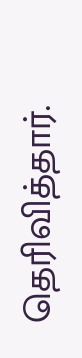தெரிவித்தார்.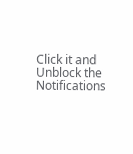Click it and Unblock the Notifications